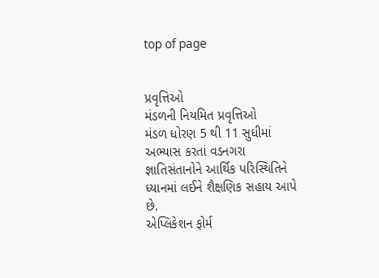top of page


પ્રવૃત્તિઓ
મંડળની નિયમિત પ્રવૃત્તિઓ
મંડળ ધોરણ 5 થી 11 સુધીમાં અભ્યાસ કરતાં વડનગરા જ્ઞાતિસંતાનોને આર્થિક પરિસ્થિતિને ધ્યાનમાં લઈને શૈક્ષણિક સહાય આપે છે.
એપ્લિકેશન ફોર્મ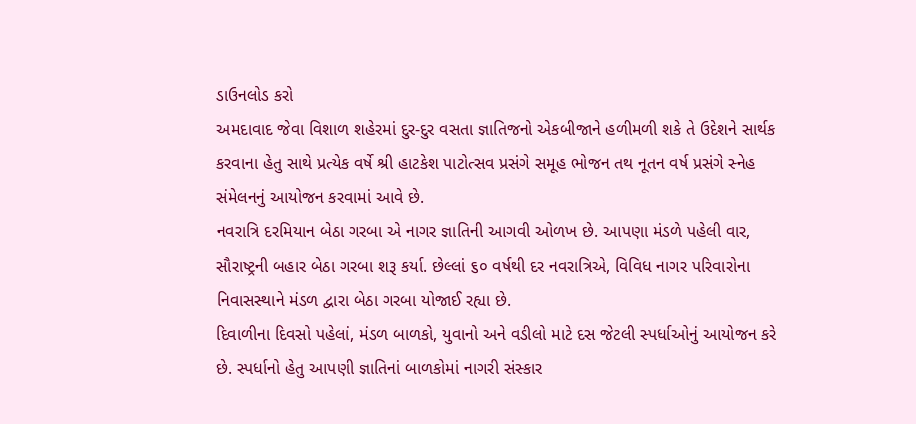ડાઉનલોડ કરો
અમદાવાદ જેવા વિશાળ શહેરમાં દુર-દુર વસતા જ્ઞાતિજનો એકબીજાને હળીમળી શકે તે ઉદેશને સાર્થક કરવાના હેતુ સાથે પ્રત્યેક વર્ષે શ્રી હાટકેશ પાટોત્સવ પ્રસંગે સમૂહ ભોજન તથ નૂતન વર્ષ પ્રસંગે સ્નેહ સંમેલનનું આયોજન કરવામાં આવે છે.
નવરાત્રિ દરમિયાન બેઠા ગરબા એ નાગર જ્ઞાતિની આગવી ઓળખ છે. આપણા મંડળે પહેલી વાર, સૌરાષ્ટ્રની બહાર બેઠા ગરબા શરૂ કર્યા. છેલ્લાં ૬૦ વર્ષથી દર નવરાત્રિએ, વિવિધ નાગર પરિવારોના નિવાસસ્થાને મંડળ દ્વારા બેઠા ગરબા યોજાઈ રહ્યા છે.
દિવાળીના દિવસો પહેલાં, મંડળ બાળકો, યુવાનો અને વડીલો માટે દસ જેટલી સ્પર્ધાઓનું આયોજન કરે છે. સ્પર્ધાનો હેતુ આપણી જ્ઞાતિનાં બાળકોમાં નાગરી સંસ્કાર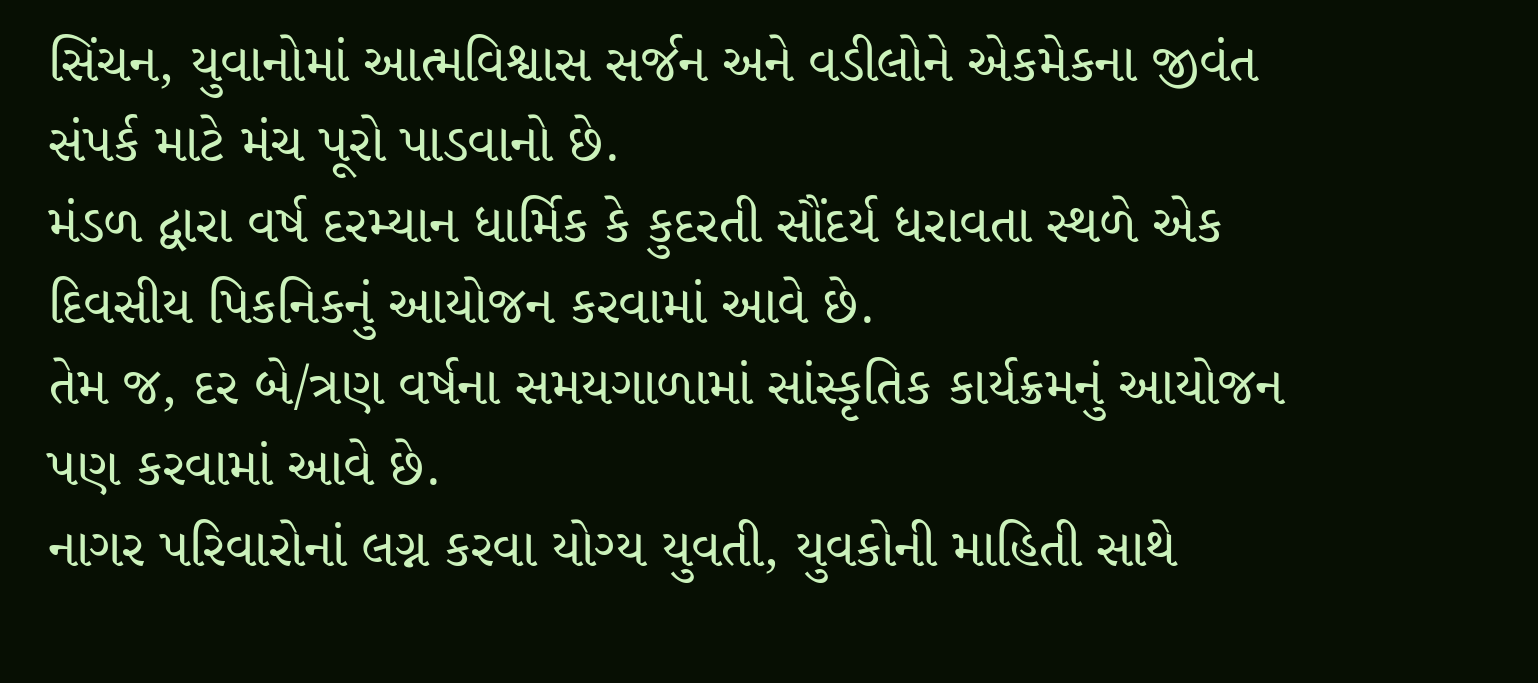સિંચન, યુવાનોમાં આત્મવિશ્વાસ સર્જન અને વડીલોને એકમેકના જીવંત સંપર્ક માટે મંચ પૂરો પાડવાનો છે.
મંડળ દ્વારા વર્ષ દરમ્યાન ધાર્મિક કે કુદરતી સૌંદર્ય ધરાવતા સ્થળે એક દિવસીય પિકનિકનું આયોજન કરવામાં આવે છે.
તેમ જ, દર બે/ત્રણ વર્ષના સમયગાળામાં સાંસ્કૃતિક કાર્યક્રમનું આયોજન પણ કરવામાં આવે છે.
નાગર પરિવારોનાં લગ્ન કરવા યોગ્ય યુવતી, યુવકોની માહિતી સાથે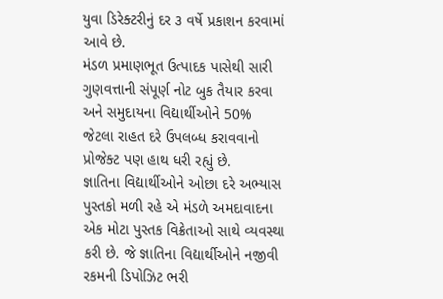યુવા ડિરેક્ટરીનું દર ૩ વર્ષે પ્રકાશન કરવામાં આવે છે.
મંડળ પ્રમાણભૂત ઉત્પાદક પાસેથી સારી ગુણવત્તાની સંપૂર્ણ નોટ બુક તૈયાર કરવા અને સમુદાયના વિદ્યાર્થીઓને 50% જેટલા રાહત દરે ઉપલબ્ધ કરાવવાનો પ્રોજેક્ટ પણ હાથ ધરી રહ્યું છે.
જ્ઞાતિના વિદ્યાર્થીઓને ઓછા દરે અભ્યાસ પુસ્તકો મળી રહે એ મંડળે અમદાવાદના એક મોટા પુસ્તક વિક્રેતાઓ સાથે વ્યવસ્થા કરી છે. જે જ્ઞાતિના વિદ્યાર્થીઓને નજીવી રકમની ડિપોઝિટ ભરી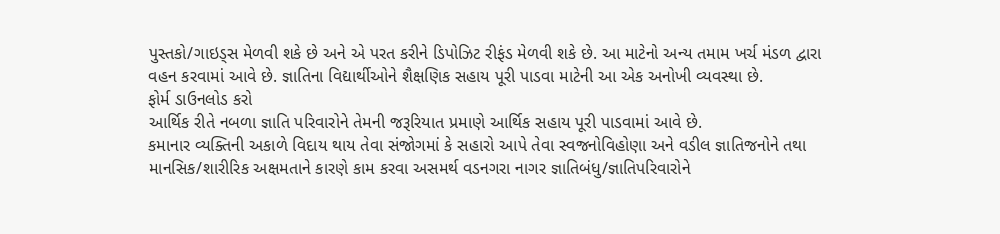પુસ્તકો/ગાઇડ્સ મેળવી શકે છે અને એ પરત કરીને ડિપોઝિટ રીફંડ મેળવી શકે છે. આ માટેનો અન્ય તમામ ખર્ચ મંડળ દ્વારા વહન કરવામાં આવે છે. જ્ઞાતિના વિદ્યાર્થીઓને શૈક્ષણિક સહાય પૂરી પાડવા માટેની આ એક અનોખી વ્યવસ્થા છે.
ફોર્મ ડાઉનલોડ કરો
આર્થિક રીતે નબળા જ્ઞાતિ પરિવારોને તેમની જરૂરિયાત પ્રમાણે આર્થિક સહાય પૂરી પાડવામાં આવે છે.
કમાનાર વ્યક્તિની અકાળે વિદાય થાય તેવા સંજોગમાં કે સહારો આપે તેવા સ્વજનોવિહોણા અને વડીલ જ્ઞાતિજનોને તથા માનસિક/શારીરિક અક્ષમતાને કારણે કામ કરવા અસમર્થ વડનગરા નાગર જ્ઞાતિબંધુ/જ્ઞાતિપરિવારોને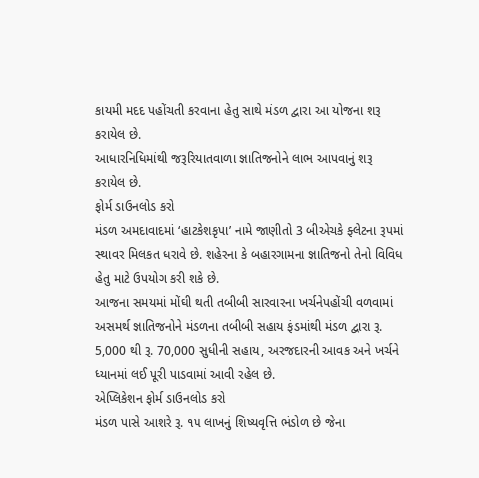કાયમી મદદ પહોંચતી કરવાના હેતુ સાથે મંડળ દ્વારા આ યોજના શરૂ કરાયેલ છે.
આધારનિધિમાંથી જરૂરિયાતવાળા જ્ઞાતિજનોને લાભ આપવાનું શરૂ કરાયેલ છે.
ફોર્મ ડાઉનલોડ કરો
મંડળ અમદાવાદમાં ‘હાટકેશકૃપા’ નામે જાણીતો 3 બીએચકે ફ્લેટના રૂપમાં સ્થાવર મિલકત ધરાવે છે. શહેરના કે બહારગામના જ્ઞાતિજનો તેનો વિવિધ હેતુ માટે ઉપયોગ કરી શકે છે.
આજના સમયમાં મોંઘી થતી તબીબી સારવારના ખર્ચનેપહોંચી વળવામાં અસમર્થ જ્ઞાતિજનોને મંડળના તબીબી સહાય ફંડમાંથી મંડળ દ્વારા રૂ. 5,000 થી રૂ. 70,000 સુધીની સહાય, અરજદારની આવક અને ખર્ચને ધ્યાનમાં લઈ પૂરી પાડવામાં આવી રહેલ છે.
એપ્લિકેશન ફોર્મ ડાઉનલોડ કરો
મંડળ પાસે આશરે રૂ. ૧૫ લાખનું શિષ્યવૃત્તિ ભંડોળ છે જેના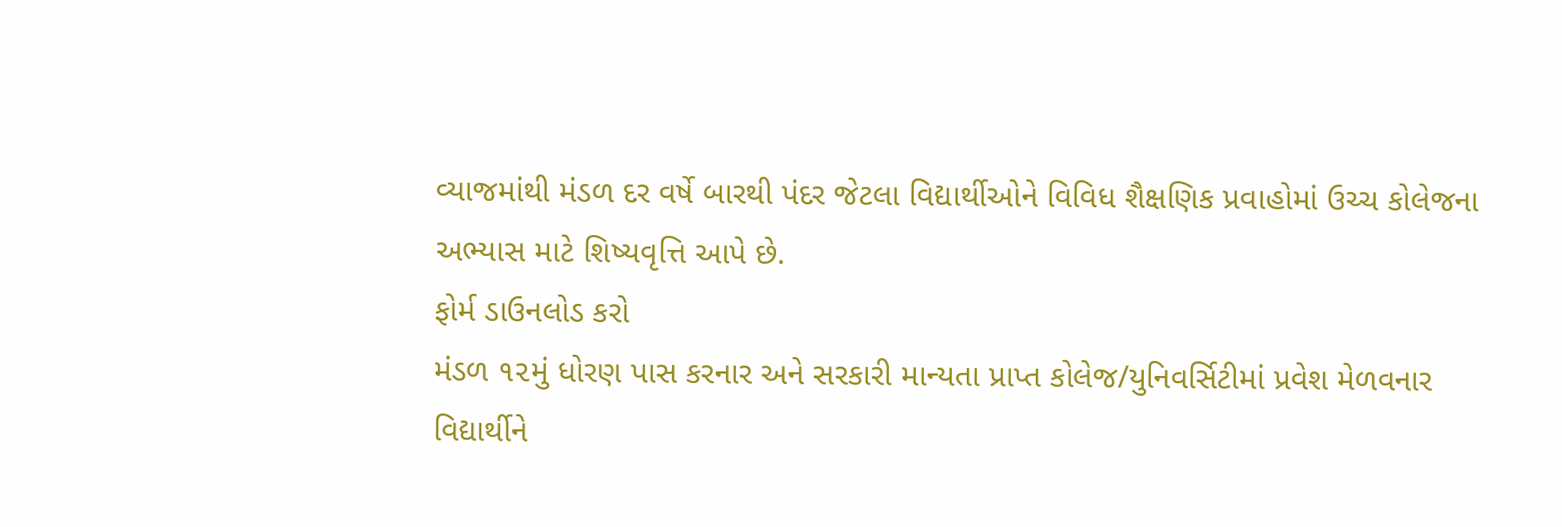વ્યાજમાંથી મંડળ દર વર્ષે બારથી પંદર જેટલા વિદ્યાર્થીઓને વિવિધ શૈક્ષણિક પ્રવાહોમાં ઉચ્ચ કોલેજના અભ્યાસ માટે શિષ્યવૃત્તિ આપે છે.
ફોર્મ ડાઉનલોડ કરો
મંડળ ૧૨મું ધોરણ પાસ કરનાર અને સરકારી માન્યતા પ્રાપ્ત કોલેજ/યુનિવર્સિટીમાં પ્રવેશ મેળવનાર વિદ્યાર્થીને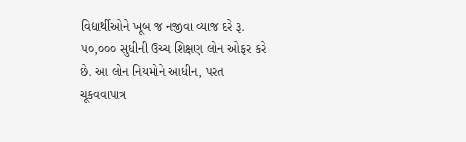વિદ્યાર્થીઓને ખૂબ જ નજીવા વ્યાજ દરે રૂ. ૫૦,૦૦૦ સુધીની ઉચ્ચ શિક્ષણ લોન ઓફર કરે છે. આ લોન નિયમોને આધીન, પરત ચૂકવવાપાત્ર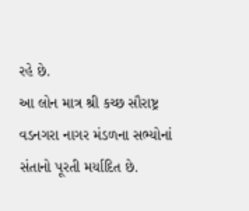રહે છે.
આ લોન માત્ર શ્રી કચ્છ સૌરાષ્ટ્ર વડનગરા નાગર મંડળના સભ્યોનાં સંતાનો પૂરતી મર્યાદિત છે.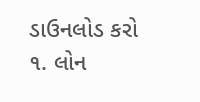ડાઉનલોડ કરો
૧. લોન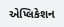એપ્લિકેશન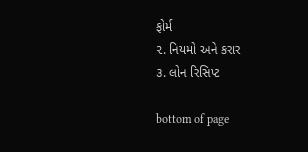ફોર્મ
૨. નિયમો અને કરાર
૩. લોન રિસિપ્ટ

bottom of page